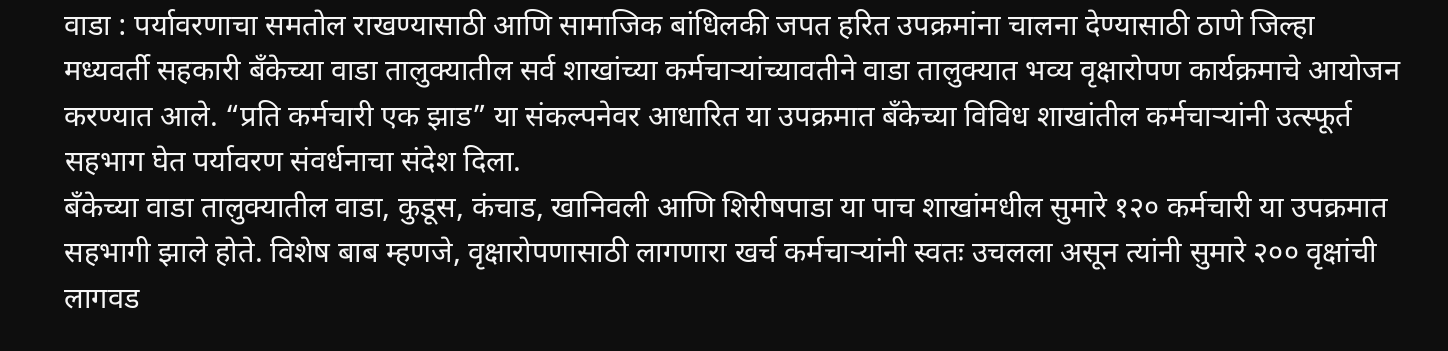वाडा : पर्यावरणाचा समतोल राखण्यासाठी आणि सामाजिक बांधिलकी जपत हरित उपक्रमांना चालना देण्यासाठी ठाणे जिल्हा मध्यवर्ती सहकारी बँकेच्या वाडा तालुक्यातील सर्व शाखांच्या कर्मचाऱ्यांच्यावतीने वाडा तालुक्यात भव्य वृक्षारोपण कार्यक्रमाचे आयोजन करण्यात आले. “प्रति कर्मचारी एक झाड” या संकल्पनेवर आधारित या उपक्रमात बँकेच्या विविध शाखांतील कर्मचाऱ्यांनी उत्स्फूर्त सहभाग घेत पर्यावरण संवर्धनाचा संदेश दिला.
बँकेच्या वाडा तालुक्यातील वाडा, कुडूस, कंचाड, खानिवली आणि शिरीषपाडा या पाच शाखांमधील सुमारे १२० कर्मचारी या उपक्रमात सहभागी झाले होते. विशेष बाब म्हणजे, वृक्षारोपणासाठी लागणारा खर्च कर्मचाऱ्यांनी स्वतः उचलला असून त्यांनी सुमारे २०० वृक्षांची लागवड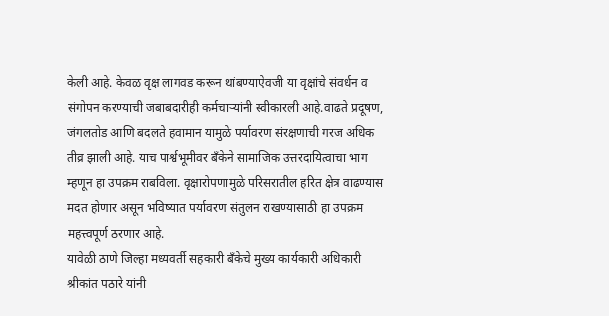केली आहे. केवळ वृक्ष लागवड करून थांबण्याऐवजी या वृक्षांचे संवर्धन व संगोपन करण्याची जबाबदारीही कर्मचाऱ्यांनी स्वीकारली आहे.वाढते प्रदूषण, जंगलतोड आणि बदलते हवामान यामुळे पर्यावरण संरक्षणाची गरज अधिक तीव्र झाली आहे. याच पार्श्वभूमीवर बँकेने सामाजिक उत्तरदायित्वाचा भाग म्हणून हा उपक्रम राबविला. वृक्षारोपणामुळे परिसरातील हरित क्षेत्र वाढण्यास मदत होणार असून भविष्यात पर्यावरण संतुलन राखण्यासाठी हा उपक्रम महत्त्वपूर्ण ठरणार आहे.
यावेळी ठाणे जिल्हा मध्यवर्ती सहकारी बँकेचे मुख्य कार्यकारी अधिकारी श्रीकांत पठारे यांनी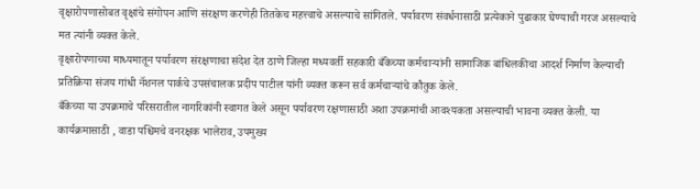वृक्षारोपणासोबत वृक्षांचे संगोपन आणि संरक्षण करणेही तितकेच महत्त्वाचे असल्याचे सांगितले. पर्यावरण संवर्धनासाठी प्रत्येकाने पुढाकार घेण्याची गरज असल्याचे मत त्यांनी व्यक्त केले.
वृक्षारोपणाच्या माध्यमातून पर्यावरण संरक्षणाचा संदेश देत ठाणे जिल्हा मध्यवर्ती सहकारी बँकेच्या कर्मचाऱ्यांनी सामाजिक बांधिलकीचा आदर्श निर्माण केल्याची प्रतिक्रिया संजय गांधी नॅशनल पार्कचे उपसंचालक प्रदीप पाटील यांनी व्यक्त करून सर्व कर्मचाऱ्यांचे कौतुक केले.
बँकेच्या या उपक्रमाचे परिसरातील नागरिकांनी स्वागत केले असून पर्यावरण रक्षणासाठी अशा उपक्रमांची आवश्यकता असल्याची भावना व्यक्त केली. या कार्यक्रमासाठी , वाडा पश्चिमचे वनरक्षक भालेराव, उपमुख्य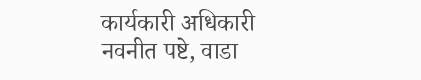कार्यकारी अधिकारी नवनीत पष्टे, वाडा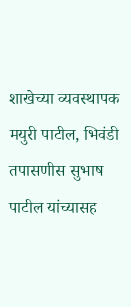शाखेच्या व्यवस्थापक मयुरी पाटील, भिवंडी तपासणीस सुभाष पाटील यांच्यासह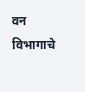वन विभागाचे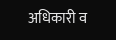अधिकारी व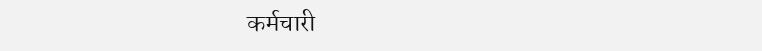कर्मचारी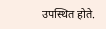उपस्थित होते.